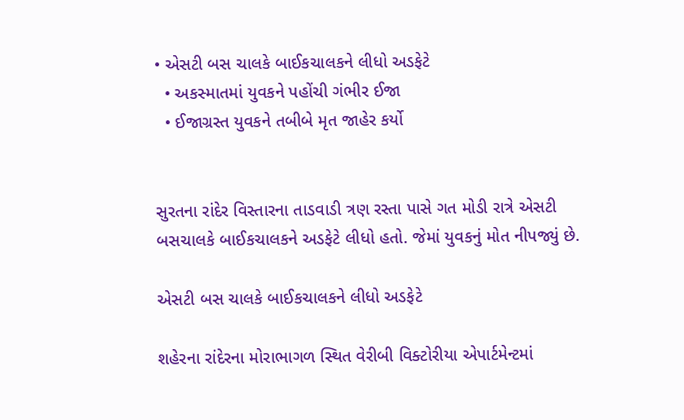• એસટી બસ ચાલકે બાઈકચાલકને લીધો અડફેટે
  • અકસ્માતમાં યુવકને પહોંચી ગંભીર ઈજા
  • ઈજાગ્રસ્ત યુવકને તબીબે મૃત જાહેર કર્યો


સુરતના રાંદેર વિસ્તારના તાડવાડી ત્રણ રસ્તા પાસે ગત મોડી રાત્રે એસટી બસચાલકે બાઈકચાલકને અડફેટે લીધો હતો. જેમાં યુવકનું મોત નીપજ્યું છે.

એસટી બસ ચાલકે બાઈકચાલકને લીધો અડફેટે

શહેરના રાંદેરના મોરાભાગળ સ્થિત વેરીબી વિક્ટોરીયા એપાર્ટમેન્ટમાં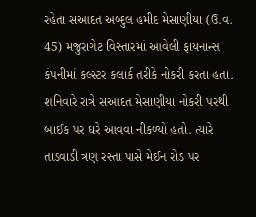રહેતા સઆદત અબ્દુલ હમીદ મેસાણીયા (ઉ.વ. 45) મજુરાગેટ વિસ્તારમાં આવેલી ફાયનાન્સ કંપનીમાં કલ્સ્ટર કલાર્ક તરીકે નોકરી કરતા હતા. શનિવારે રાત્રે સઆદત મેસાણીયા નોકરી પરથી બાઈક પર ઘરે આવવા નીકળ્યો હતો. ત્યારે તાડવાડી ત્રણ રસ્તા પાસે મેઈન રોડ પર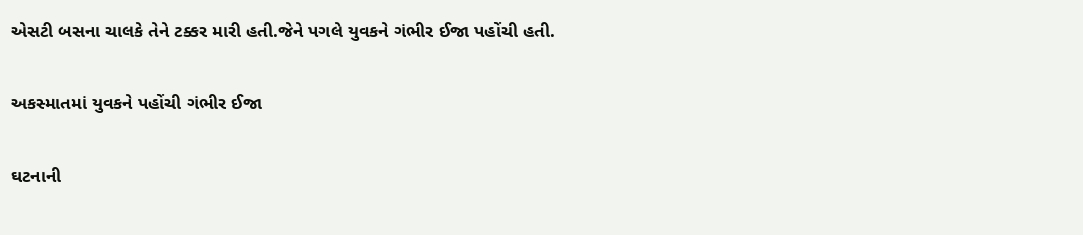એસટી બસના ચાલકે તેને ટક્કર મારી હતી.જેને પગલે યુવકને ગંભીર ઈજા પહોંચી હતી.

અકસ્માતમાં યુવકને પહોંચી ગંભીર ઈજા

ઘટનાની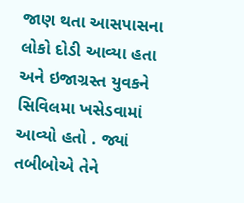જાણ થતા આસપાસના લોકો દોડી આવ્યા હતા અને ઇજાગ્રસ્ત યુવકને સિવિલમા ખસેડવામાં આવ્યો હતો . જ્યાં તબીબોએ તેને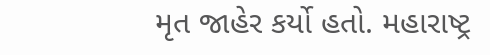મૃત જાહેર કર્યો હતો. મહારાષ્ટ્ર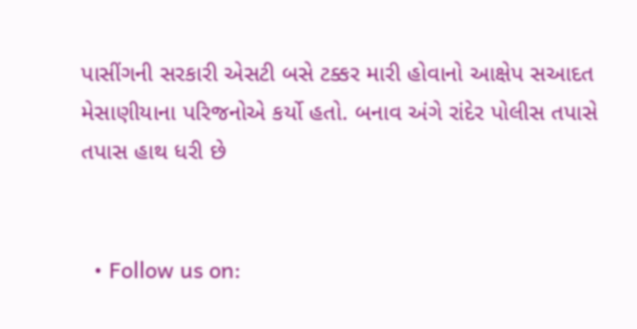પાસીંગની સરકારી એસટી બસે ટક્કર મારી હોવાનો આક્ષેપ સઆદત મેસાણીયાના પરિજનોએ કર્યો હતો. બનાવ અંગે રાંદેર પોલીસ તપાસે તપાસ હાથ ધરી છે


  • Follow us on: